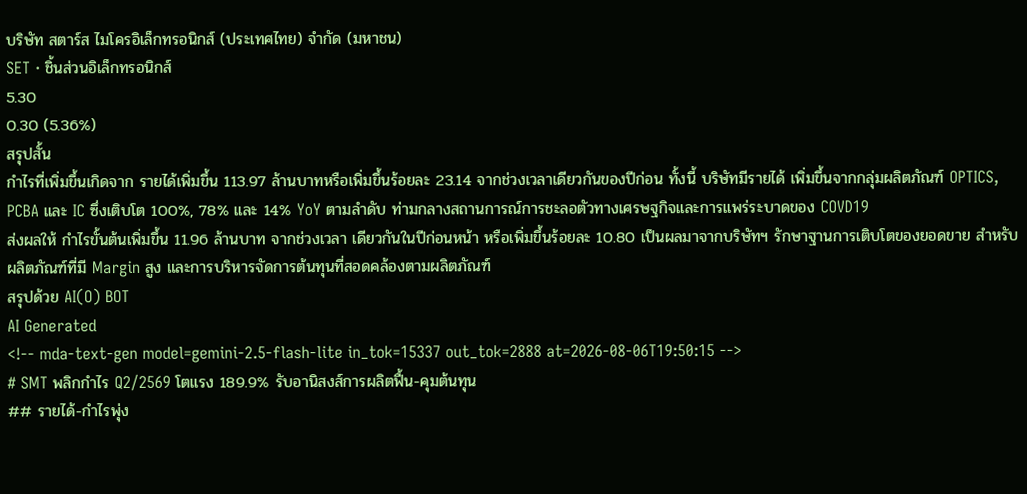บริษัท สตาร์ส ไมโครอิเล็กทรอนิกส์ (ประเทศไทย) จำกัด (มหาชน)
SET · ชิ้นส่วนอิเล็กทรอนิกส์
5.30
0.30 (5.36%)
สรุปสั้น
กำไรที่เพิ่มขึ้นเกิดจาก รายได้เพิ่มขึ้น 113.97 ล้านบาทหรือเพิ่มขึ้นร้อยละ 23.14 จากช่วงเวลาเดียวกันของปีก่อน ทั้งนี้ บริษัทมีรายได้ เพิ่มขึ้นจากกลุ่มผลิตภัณฑ์ OPTICS, PCBA และ IC ซึ่งเติบโต 100%, 78% และ 14% YoY ตามลําดับ ท่ามกลางสถานการณ์การชะลอตัวทางเศรษฐกิจและการแพร่ระบาดของ COVD19
ส่งผลให้ กำไรขั้นต้นเพิ่มขึ้น 11.96 ล้านบาท จากช่วงเวลา เดียวกันในปีก่อนหน้า หรือเพิ่มขึ้นร้อยละ 10.80 เป็นผลมาจากบริษัทฯ รักษาฐานการเติบโตของยอดขาย สําหรับผลิตภัณฑ์ที่มี Margin สูง และการบริหารจัดการต้นทุนที่สอดคล้องตามผลิตภัณฑ์
สรุปด้วย AI(O) BOT
AI Generated
<!-- mda-text-gen model=gemini-2.5-flash-lite in_tok=15337 out_tok=2888 at=2026-08-06T19:50:15 -->
# SMT พลิกกำไร Q2/2569 โตแรง 189.9% รับอานิสงส์การผลิตฟื้น-คุมต้นทุน
## รายได้-กำไรพุ่ง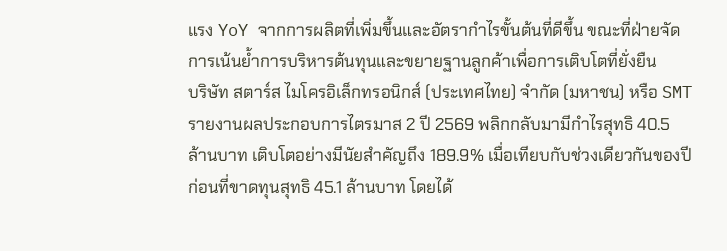แรง YoY จากการผลิตที่เพิ่มขึ้นและอัตรากำไรขั้นต้นที่ดีขึ้น ขณะที่ฝ่ายจัดการเน้นย้ำการบริหารต้นทุนและขยายฐานลูกค้าเพื่อการเติบโตที่ยั่งยืน
บริษัท สตาร์ส ไมโครอิเล็กทรอนิกส์ (ประเทศไทย) จำกัด (มหาชน) หรือ SMT รายงานผลประกอบการไตรมาส 2 ปี 2569 พลิกกลับมามีกำไรสุทธิ 40.5 ล้านบาท เติบโตอย่างมีนัยสำคัญถึง 189.9% เมื่อเทียบกับช่วงเดียวกันของปีก่อนที่ขาดทุนสุทธิ 45.1 ล้านบาท โดยได้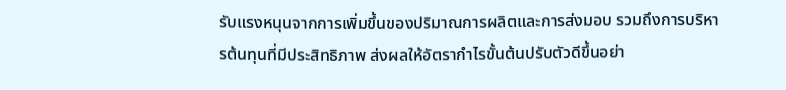รับแรงหนุนจากการเพิ่มขึ้นของปริมาณการผลิตและการส่งมอบ รวมถึงการบริหารต้นทุนที่มีประสิทธิภาพ ส่งผลให้อัตรากำไรขั้นต้นปรับตัวดีขึ้นอย่า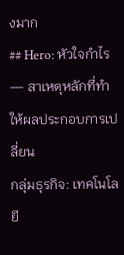งมาก
## Hero: หัวใจกำไร — สาเหตุหลักที่ทำให้ผลประกอบการเปลี่ยน
กลุ่มธุรกิจ: เทคโนโลยี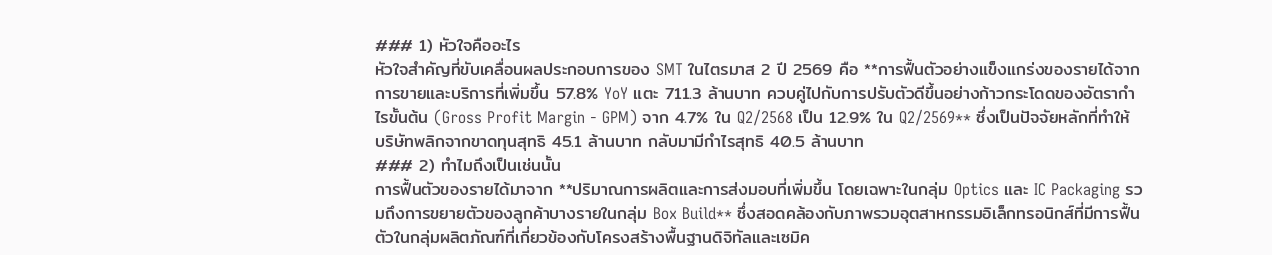### 1) หัวใจคืออะไร
หัวใจสำคัญที่ขับเคลื่อนผลประกอบการของ SMT ในไตรมาส 2 ปี 2569 คือ **การฟื้นตัวอย่างแข็งแกร่งของรายได้จากการขายและบริการที่เพิ่มขึ้น 57.8% YoY แตะ 711.3 ล้านบาท ควบคู่ไปกับการปรับตัวดีขึ้นอย่างก้าวกระโดดของอัตรากำไรขั้นต้น (Gross Profit Margin - GPM) จาก 4.7% ใน Q2/2568 เป็น 12.9% ใน Q2/2569** ซึ่งเป็นปัจจัยหลักที่ทำให้บริษัทพลิกจากขาดทุนสุทธิ 45.1 ล้านบาท กลับมามีกำไรสุทธิ 40.5 ล้านบาท
### 2) ทำไมถึงเป็นเช่นนั้น
การฟื้นตัวของรายได้มาจาก **ปริมาณการผลิตและการส่งมอบที่เพิ่มขึ้น โดยเฉพาะในกลุ่ม Optics และ IC Packaging รวมถึงการขยายตัวของลูกค้าบางรายในกลุ่ม Box Build** ซึ่งสอดคล้องกับภาพรวมอุตสาหกรรมอิเล็กทรอนิกส์ที่มีการฟื้นตัวในกลุ่มผลิตภัณฑ์ที่เกี่ยวข้องกับโครงสร้างพื้นฐานดิจิทัลและเซมิค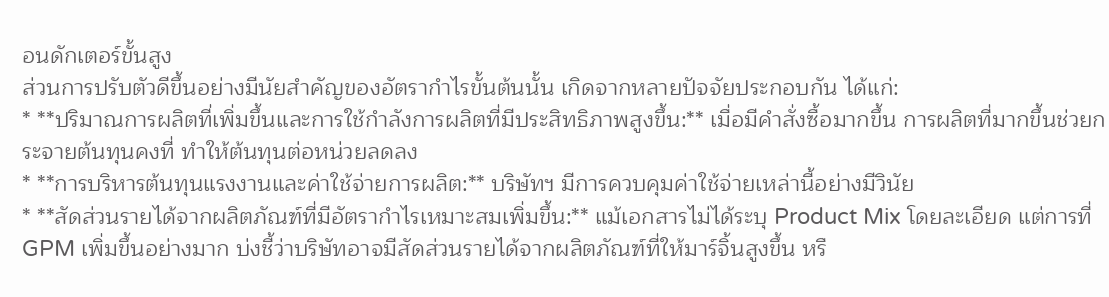อนดักเตอร์ขั้นสูง
ส่วนการปรับตัวดีขึ้นอย่างมีนัยสำคัญของอัตรากำไรขั้นต้นนั้น เกิดจากหลายปัจจัยประกอบกัน ได้แก่:
* **ปริมาณการผลิตที่เพิ่มขึ้นและการใช้กำลังการผลิตที่มีประสิทธิภาพสูงขึ้น:** เมื่อมีคำสั่งซื้อมากขึ้น การผลิตที่มากขึ้นช่วยกระจายต้นทุนคงที่ ทำให้ต้นทุนต่อหน่วยลดลง
* **การบริหารต้นทุนแรงงานและค่าใช้จ่ายการผลิต:** บริษัทฯ มีการควบคุมค่าใช้จ่ายเหล่านี้อย่างมีวินัย
* **สัดส่วนรายได้จากผลิตภัณฑ์ที่มีอัตรากำไรเหมาะสมเพิ่มขึ้น:** แม้เอกสารไม่ได้ระบุ Product Mix โดยละเอียด แต่การที่ GPM เพิ่มขึ้นอย่างมาก บ่งชี้ว่าบริษัทอาจมีสัดส่วนรายได้จากผลิตภัณฑ์ที่ให้มาร์จิ้นสูงขึ้น หรื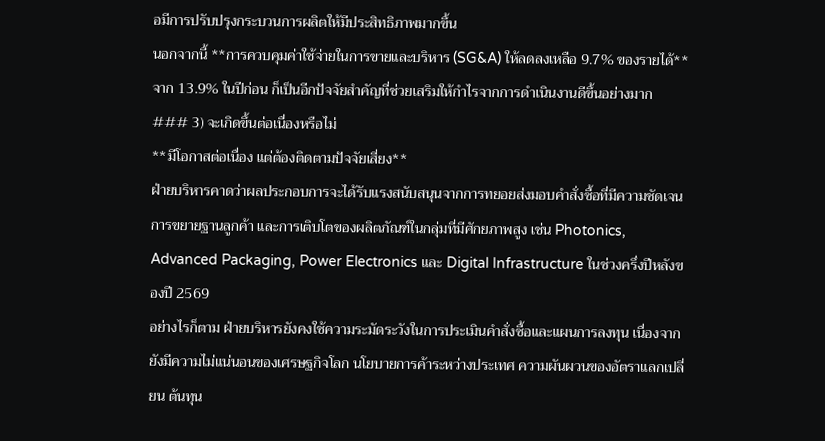อมีการปรับปรุงกระบวนการผลิตให้มีประสิทธิภาพมากขึ้น
นอกจากนี้ **การควบคุมค่าใช้จ่ายในการขายและบริหาร (SG&A) ให้ลดลงเหลือ 9.7% ของรายได้** จาก 13.9% ในปีก่อน ก็เป็นอีกปัจจัยสำคัญที่ช่วยเสริมให้กำไรจากการดำเนินงานดีขึ้นอย่างมาก
### 3) จะเกิดขึ้นต่อเนื่องหรือไม่
**มีโอกาสต่อเนื่อง แต่ต้องติดตามปัจจัยเสี่ยง**
ฝ่ายบริหารคาดว่าผลประกอบการจะได้รับแรงสนับสนุนจากการทยอยส่งมอบคำสั่งซื้อที่มีความชัดเจน การขยายฐานลูกค้า และการเติบโตของผลิตภัณฑ์ในกลุ่มที่มีศักยภาพสูง เช่น Photonics, Advanced Packaging, Power Electronics และ Digital Infrastructure ในช่วงครึ่งปีหลังของปี 2569
อย่างไรก็ตาม ฝ่ายบริหารยังคงใช้ความระมัดระวังในการประเมินคำสั่งซื้อและแผนการลงทุน เนื่องจากยังมีความไม่แน่นอนของเศรษฐกิจโลก นโยบายการค้าระหว่างประเทศ ความผันผวนของอัตราแลกเปลี่ยน ต้นทุน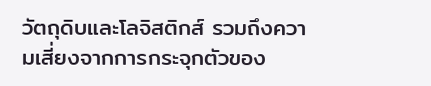วัตถุดิบและโลจิสติกส์ รวมถึงความเสี่ยงจากการกระจุกตัวของ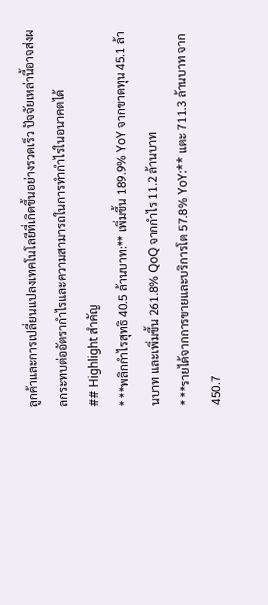ลูกค้าและการเปลี่ยนแปลงเทคโนโลยีที่เกิดขึ้นอย่างรวดเร็ว ปัจจัยเหล่านี้อาจส่งผลกระทบต่ออัตรากำไรและความสามารถในการทำกำไรในอนาคตได้
## Highlight สำคัญ
* **พลิกกำไรสุทธิ 40.5 ล้านบาท:** เพิ่มขึ้น 189.9% YoY จากขาดทุน 45.1 ล้านบาท และเพิ่มขึ้น 261.8% QoQ จากกำไร 11.2 ล้านบาท
* **รายได้จากการขายและบริการโต 57.8% YoY:** แตะ 711.3 ล้านบาท จาก 450.7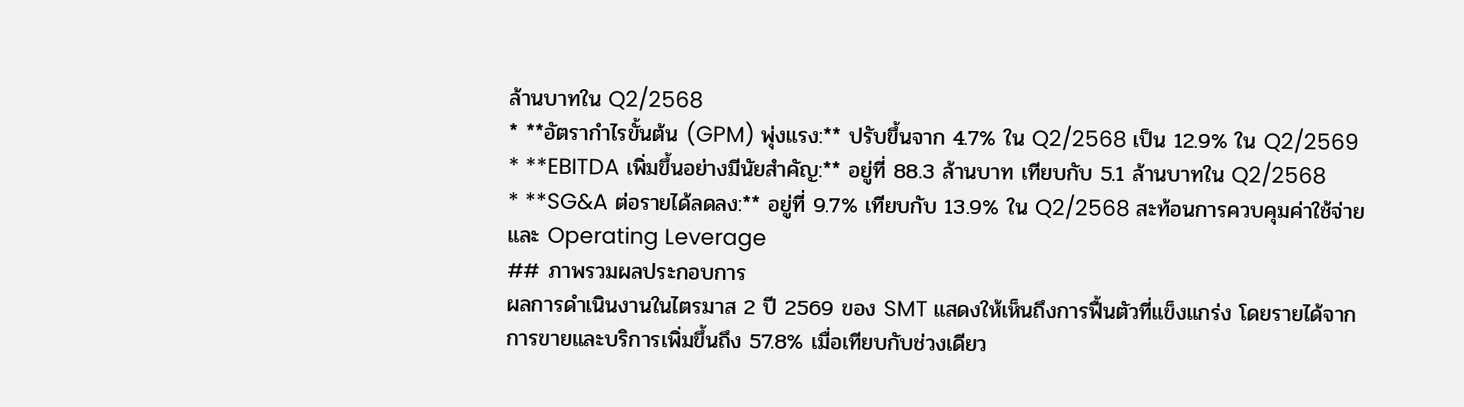ล้านบาทใน Q2/2568
* **อัตรากำไรขั้นต้น (GPM) พุ่งแรง:** ปรับขึ้นจาก 4.7% ใน Q2/2568 เป็น 12.9% ใน Q2/2569
* **EBITDA เพิ่มขึ้นอย่างมีนัยสำคัญ:** อยู่ที่ 88.3 ล้านบาท เทียบกับ 5.1 ล้านบาทใน Q2/2568
* **SG&A ต่อรายได้ลดลง:** อยู่ที่ 9.7% เทียบกับ 13.9% ใน Q2/2568 สะท้อนการควบคุมค่าใช้จ่ายและ Operating Leverage
## ภาพรวมผลประกอบการ
ผลการดำเนินงานในไตรมาส 2 ปี 2569 ของ SMT แสดงให้เห็นถึงการฟื้นตัวที่แข็งแกร่ง โดยรายได้จากการขายและบริการเพิ่มขึ้นถึง 57.8% เมื่อเทียบกับช่วงเดียว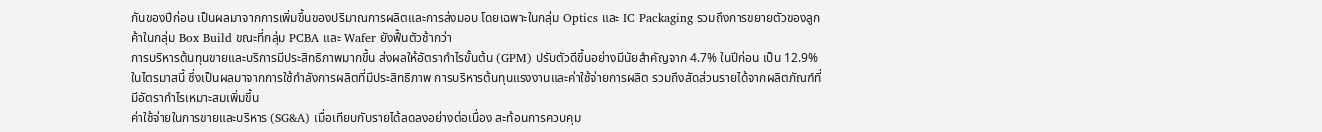กันของปีก่อน เป็นผลมาจากการเพิ่มขึ้นของปริมาณการผลิตและการส่งมอบ โดยเฉพาะในกลุ่ม Optics และ IC Packaging รวมถึงการขยายตัวของลูกค้าในกลุ่ม Box Build ขณะที่กลุ่ม PCBA และ Wafer ยังฟื้นตัวช้ากว่า
การบริหารต้นทุนขายและบริการมีประสิทธิภาพมากขึ้น ส่งผลให้อัตรากำไรขั้นต้น (GPM) ปรับตัวดีขึ้นอย่างมีนัยสำคัญจาก 4.7% ในปีก่อน เป็น 12.9% ในไตรมาสนี้ ซึ่งเป็นผลมาจากการใช้กำลังการผลิตที่มีประสิทธิภาพ การบริหารต้นทุนแรงงานและค่าใช้จ่ายการผลิต รวมถึงสัดส่วนรายได้จากผลิตภัณฑ์ที่มีอัตรากำไรเหมาะสมเพิ่มขึ้น
ค่าใช้จ่ายในการขายและบริหาร (SG&A) เมื่อเทียบกับรายได้ลดลงอย่างต่อเนื่อง สะท้อนการควบคุม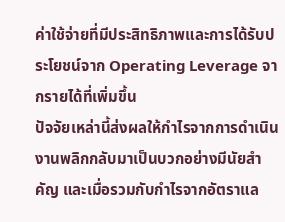ค่าใช้จ่ายที่มีประสิทธิภาพและการได้รับประโยชน์จาก Operating Leverage จากรายได้ที่เพิ่มขึ้น
ปัจจัยเหล่านี้ส่งผลให้กำไรจากการดำเนินงานพลิกกลับมาเป็นบวกอย่างมีนัยสำคัญ และเมื่อรวมกับกำไรจากอัตราแล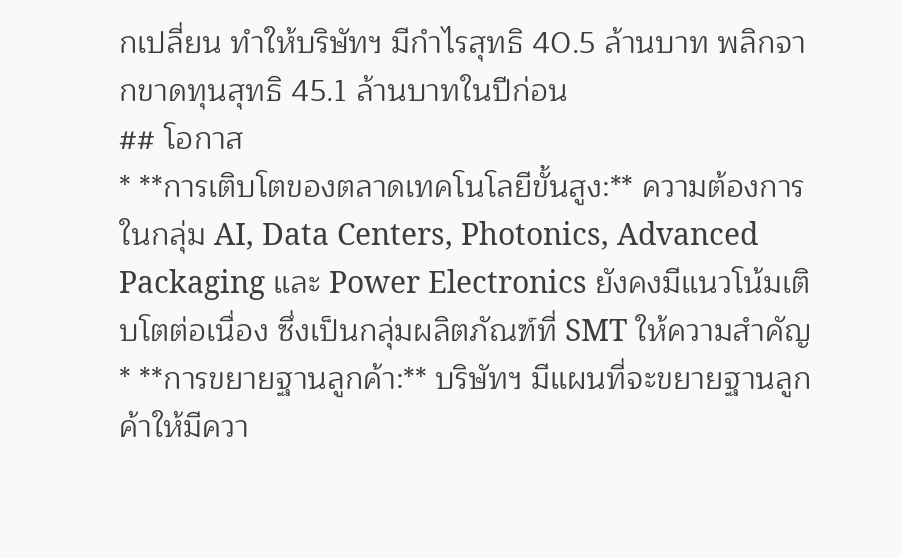กเปลี่ยน ทำให้บริษัทฯ มีกำไรสุทธิ 40.5 ล้านบาท พลิกจากขาดทุนสุทธิ 45.1 ล้านบาทในปีก่อน
## โอกาส
* **การเติบโตของตลาดเทคโนโลยีขั้นสูง:** ความต้องการในกลุ่ม AI, Data Centers, Photonics, Advanced Packaging และ Power Electronics ยังคงมีแนวโน้มเติบโตต่อเนื่อง ซึ่งเป็นกลุ่มผลิตภัณฑ์ที่ SMT ให้ความสำคัญ
* **การขยายฐานลูกค้า:** บริษัทฯ มีแผนที่จะขยายฐานลูกค้าให้มีควา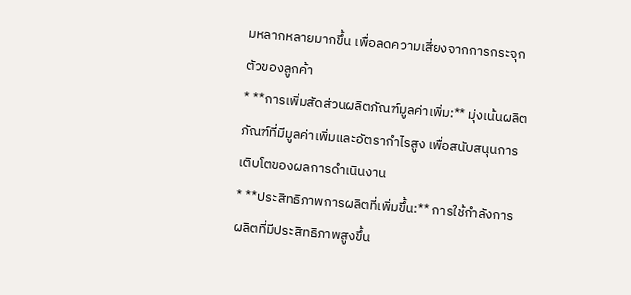มหลากหลายมากขึ้น เพื่อลดความเสี่ยงจากการกระจุกตัวของลูกค้า
* **การเพิ่มสัดส่วนผลิตภัณฑ์มูลค่าเพิ่ม:** มุ่งเน้นผลิตภัณฑ์ที่มีมูลค่าเพิ่มและอัตรากำไรสูง เพื่อสนับสนุนการเติบโตของผลการดำเนินงาน
* **ประสิทธิภาพการผลิตที่เพิ่มขึ้น:** การใช้กำลังการผลิตที่มีประสิทธิภาพสูงขึ้น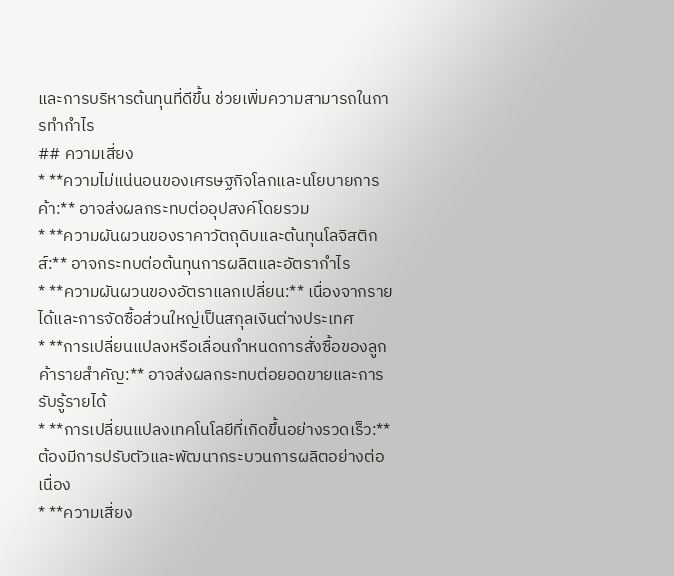และการบริหารต้นทุนที่ดีขึ้น ช่วยเพิ่มความสามารถในการทำกำไร
## ความเสี่ยง
* **ความไม่แน่นอนของเศรษฐกิจโลกและนโยบายการค้า:** อาจส่งผลกระทบต่ออุปสงค์โดยรวม
* **ความผันผวนของราคาวัตถุดิบและต้นทุนโลจิสติกส์:** อาจกระทบต่อต้นทุนการผลิตและอัตรากำไร
* **ความผันผวนของอัตราแลกเปลี่ยน:** เนื่องจากรายได้และการจัดซื้อส่วนใหญ่เป็นสกุลเงินต่างประเทศ
* **การเปลี่ยนแปลงหรือเลื่อนกำหนดการสั่งซื้อของลูกค้ารายสำคัญ:** อาจส่งผลกระทบต่อยอดขายและการรับรู้รายได้
* **การเปลี่ยนแปลงเทคโนโลยีที่เกิดขึ้นอย่างรวดเร็ว:** ต้องมีการปรับตัวและพัฒนากระบวนการผลิตอย่างต่อเนื่อง
* **ความเสี่ยง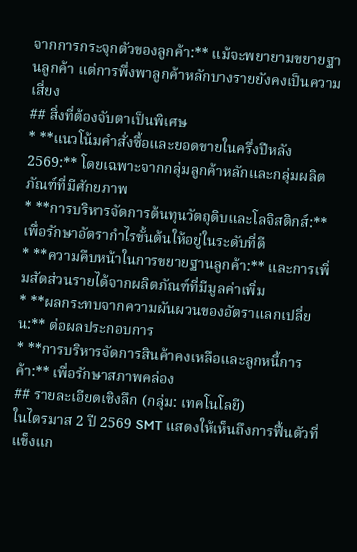จากการกระจุกตัวของลูกค้า:** แม้จะพยายามขยายฐานลูกค้า แต่การพึ่งพาลูกค้าหลักบางรายยังคงเป็นความเสี่ยง
## สิ่งที่ต้องจับตาเป็นพิเศษ
* **แนวโน้มคำสั่งซื้อและยอดขายในครึ่งปีหลัง 2569:** โดยเฉพาะจากกลุ่มลูกค้าหลักและกลุ่มผลิตภัณฑ์ที่มีศักยภาพ
* **การบริหารจัดการต้นทุนวัตถุดิบและโลจิสติกส์:** เพื่อรักษาอัตรากำไรขั้นต้นให้อยู่ในระดับที่ดี
* **ความคืบหน้าในการขยายฐานลูกค้า:** และการเพิ่มสัดส่วนรายได้จากผลิตภัณฑ์ที่มีมูลค่าเพิ่ม
* **ผลกระทบจากความผันผวนของอัตราแลกเปลี่ยน:** ต่อผลประกอบการ
* **การบริหารจัดการสินค้าคงเหลือและลูกหนี้การค้า:** เพื่อรักษาสภาพคล่อง
## รายละเอียดเชิงลึก (กลุ่ม: เทคโนโลยี)
ในไตรมาส 2 ปี 2569 SMT แสดงให้เห็นถึงการฟื้นตัวที่แข็งแก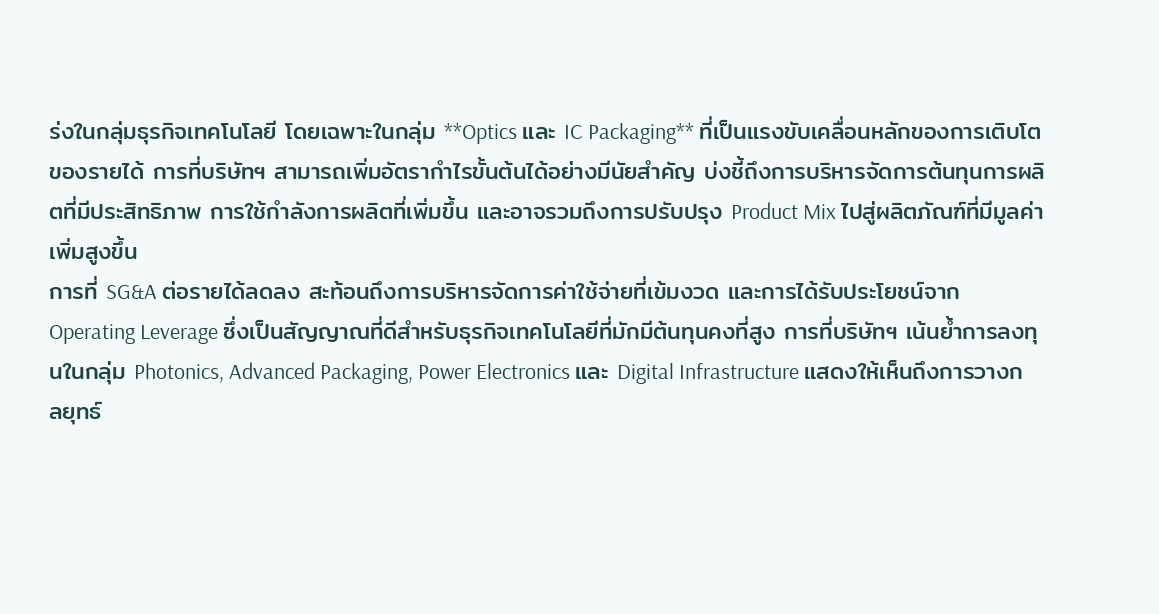ร่งในกลุ่มธุรกิจเทคโนโลยี โดยเฉพาะในกลุ่ม **Optics และ IC Packaging** ที่เป็นแรงขับเคลื่อนหลักของการเติบโตของรายได้ การที่บริษัทฯ สามารถเพิ่มอัตรากำไรขั้นต้นได้อย่างมีนัยสำคัญ บ่งชี้ถึงการบริหารจัดการต้นทุนการผลิตที่มีประสิทธิภาพ การใช้กำลังการผลิตที่เพิ่มขึ้น และอาจรวมถึงการปรับปรุง Product Mix ไปสู่ผลิตภัณฑ์ที่มีมูลค่าเพิ่มสูงขึ้น
การที่ SG&A ต่อรายได้ลดลง สะท้อนถึงการบริหารจัดการค่าใช้จ่ายที่เข้มงวด และการได้รับประโยชน์จาก Operating Leverage ซึ่งเป็นสัญญาณที่ดีสำหรับธุรกิจเทคโนโลยีที่มักมีต้นทุนคงที่สูง การที่บริษัทฯ เน้นย้ำการลงทุนในกลุ่ม Photonics, Advanced Packaging, Power Electronics และ Digital Infrastructure แสดงให้เห็นถึงการวางกลยุทธ์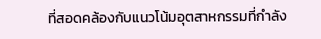ที่สอดคล้องกับแนวโน้มอุตสาหกรรมที่กำลัง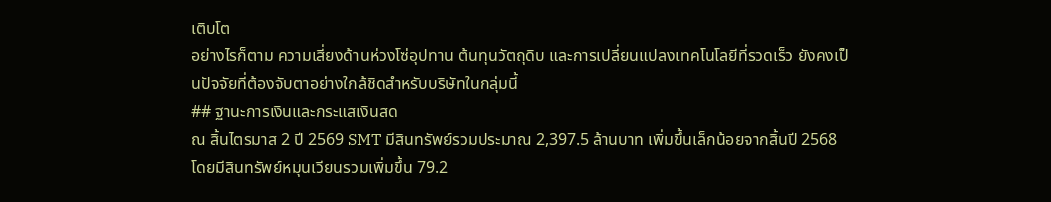เติบโต
อย่างไรก็ตาม ความเสี่ยงด้านห่วงโซ่อุปทาน ต้นทุนวัตถุดิบ และการเปลี่ยนแปลงเทคโนโลยีที่รวดเร็ว ยังคงเป็นปัจจัยที่ต้องจับตาอย่างใกล้ชิดสำหรับบริษัทในกลุ่มนี้
## ฐานะการเงินและกระแสเงินสด
ณ สิ้นไตรมาส 2 ปี 2569 SMT มีสินทรัพย์รวมประมาณ 2,397.5 ล้านบาท เพิ่มขึ้นเล็กน้อยจากสิ้นปี 2568 โดยมีสินทรัพย์หมุนเวียนรวมเพิ่มขึ้น 79.2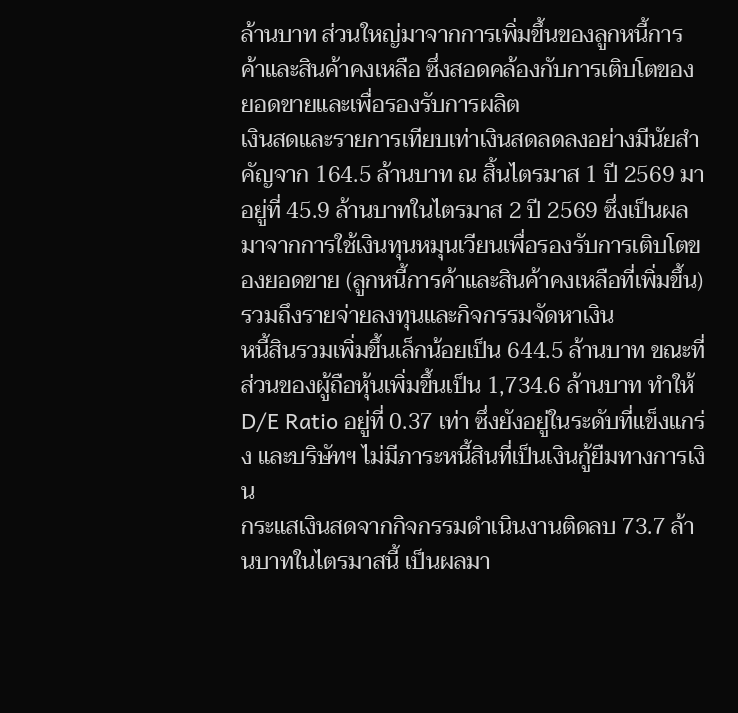ล้านบาท ส่วนใหญ่มาจากการเพิ่มขึ้นของลูกหนี้การค้าและสินค้าคงเหลือ ซึ่งสอดคล้องกับการเติบโตของยอดขายและเพื่อรองรับการผลิต
เงินสดและรายการเทียบเท่าเงินสดลดลงอย่างมีนัยสำคัญจาก 164.5 ล้านบาท ณ สิ้นไตรมาส 1 ปี 2569 มาอยู่ที่ 45.9 ล้านบาทในไตรมาส 2 ปี 2569 ซึ่งเป็นผลมาจากการใช้เงินทุนหมุนเวียนเพื่อรองรับการเติบโตของยอดขาย (ลูกหนี้การค้าและสินค้าคงเหลือที่เพิ่มขึ้น) รวมถึงรายจ่ายลงทุนและกิจกรรมจัดหาเงิน
หนี้สินรวมเพิ่มขึ้นเล็กน้อยเป็น 644.5 ล้านบาท ขณะที่ส่วนของผู้ถือหุ้นเพิ่มขึ้นเป็น 1,734.6 ล้านบาท ทำให้ D/E Ratio อยู่ที่ 0.37 เท่า ซึ่งยังอยู่ในระดับที่แข็งแกร่ง และบริษัทฯ ไม่มีภาระหนี้สินที่เป็นเงินกู้ยืมทางการเงิน
กระแสเงินสดจากกิจกรรมดำเนินงานติดลบ 73.7 ล้านบาทในไตรมาสนี้ เป็นผลมา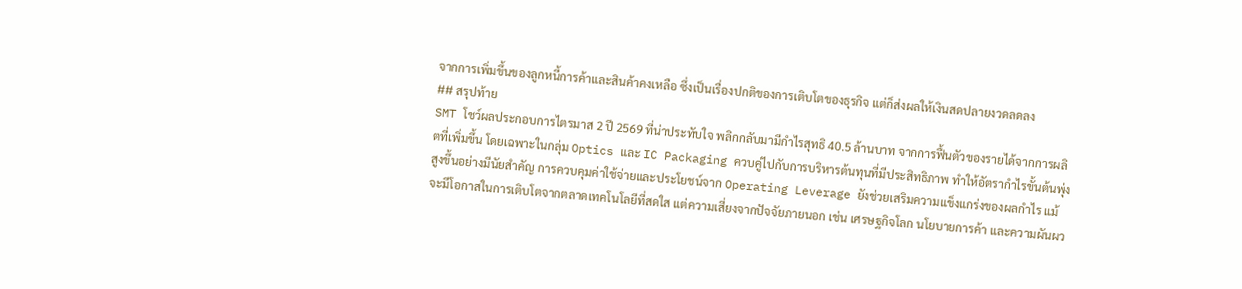จากการเพิ่มขึ้นของลูกหนี้การค้าและสินค้าคงเหลือ ซึ่งเป็นเรื่องปกติของการเติบโตของธุรกิจ แต่ก็ส่งผลให้เงินสดปลายงวดลดลง
## สรุปท้าย
SMT โชว์ผลประกอบการไตรมาส 2 ปี 2569 ที่น่าประทับใจ พลิกกลับมามีกำไรสุทธิ 40.5 ล้านบาท จากการฟื้นตัวของรายได้จากการผลิตที่เพิ่มขึ้น โดยเฉพาะในกลุ่ม Optics และ IC Packaging ควบคู่ไปกับการบริหารต้นทุนที่มีประสิทธิภาพ ทำให้อัตรากำไรขั้นต้นพุ่งสูงขึ้นอย่างมีนัยสำคัญ การควบคุมค่าใช้จ่ายและประโยชน์จาก Operating Leverage ยังช่วยเสริมความแข็งแกร่งของผลกำไร แม้จะมีโอกาสในการเติบโตจากตลาดเทคโนโลยีที่สดใส แต่ความเสี่ยงจากปัจจัยภายนอก เช่น เศรษฐกิจโลก นโยบายการค้า และความผันผว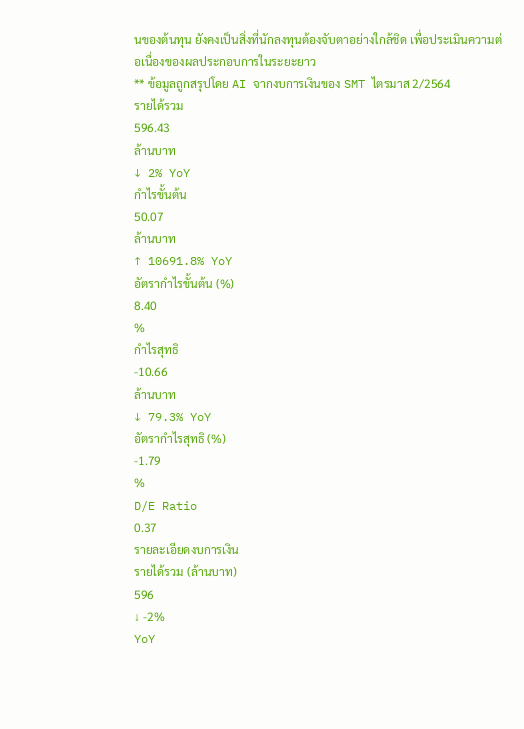นของต้นทุน ยังคงเป็นสิ่งที่นักลงทุนต้องจับตาอย่างใกล้ชิด เพื่อประเมินความต่อเนื่องของผลประกอบการในระยะยาว
** ข้อมูลถูกสรุปโดย AI จากงบการเงินของ SMT ไตรมาส 2/2564
รายได้รวม
596.43
ล้านบาท
↓ 2% YoY
กำไรขั้นต้น
50.07
ล้านบาท
↑ 10691.8% YoY
อัตรากำไรขั้นต้น (%)
8.40
%
กำไรสุทธิ
-10.66
ล้านบาท
↓ 79.3% YoY
อัตรากำไรสุทธิ (%)
-1.79
%
D/E Ratio
0.37
รายละเอียดงบการเงิน
รายได้รวม (ล้านบาท)
596
↓ -2%
YoY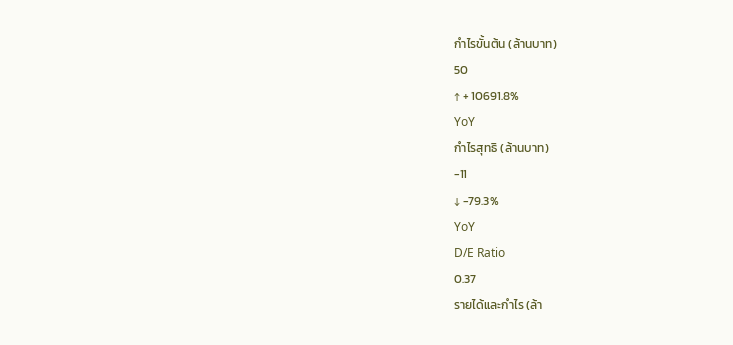กำไรขั้นต้น (ล้านบาท)
50
↑ + 10691.8%
YoY
กำไรสุทธิ (ล้านบาท)
-11
↓ -79.3%
YoY
D/E Ratio
0.37
รายได้และกำไร (ล้า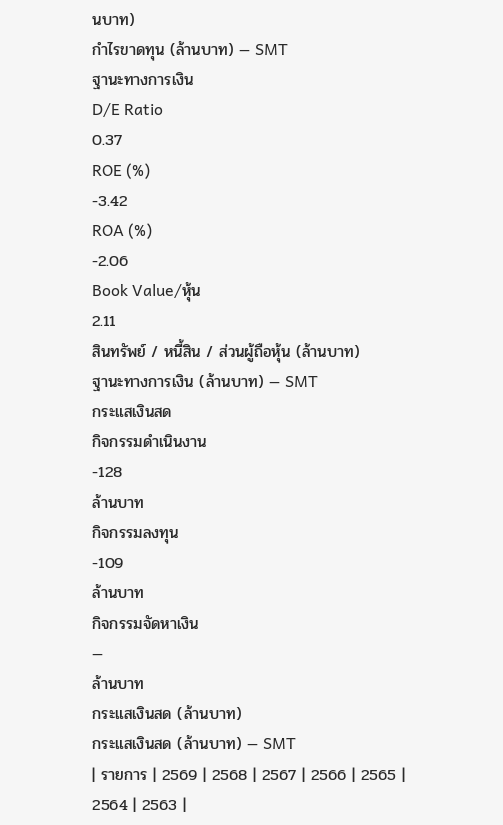นบาท)
กำไรขาดทุน (ล้านบาท) — SMT
ฐานะทางการเงิน
D/E Ratio
0.37
ROE (%)
-3.42
ROA (%)
-2.06
Book Value/หุ้น
2.11
สินทรัพย์ / หนี้สิน / ส่วนผู้ถือหุ้น (ล้านบาท)
ฐานะทางการเงิน (ล้านบาท) — SMT
กระแสเงินสด
กิจกรรมดำเนินงาน
-128
ล้านบาท
กิจกรรมลงทุน
-109
ล้านบาท
กิจกรรมจัดหาเงิน
—
ล้านบาท
กระแสเงินสด (ล้านบาท)
กระแสเงินสด (ล้านบาท) — SMT
| รายการ | 2569 | 2568 | 2567 | 2566 | 2565 | 2564 | 2563 |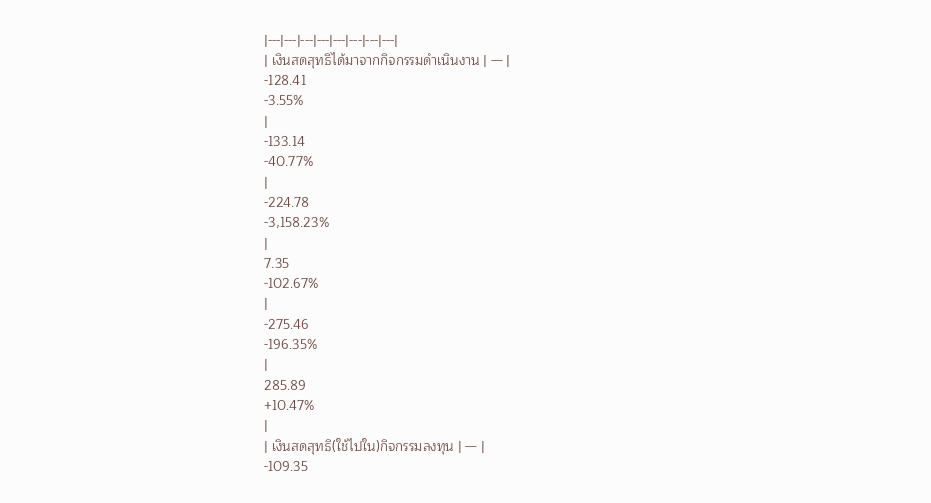|---|---|---|---|---|---|---|---|
| เงินสดสุทธิได้มาจากกิจกรรมดำเนินงาน | — |
-128.41
-3.55%
|
-133.14
-40.77%
|
-224.78
-3,158.23%
|
7.35
-102.67%
|
-275.46
-196.35%
|
285.89
+10.47%
|
| เงินสดสุทธิ(ใช้ไปใน)กิจกรรมลงทุน | — |
-109.35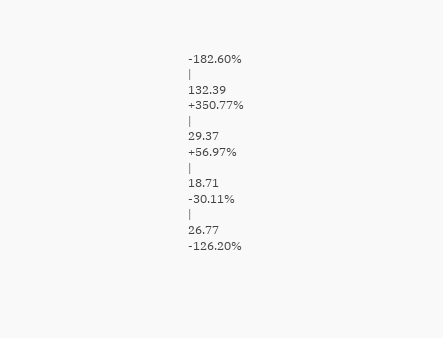-182.60%
|
132.39
+350.77%
|
29.37
+56.97%
|
18.71
-30.11%
|
26.77
-126.20%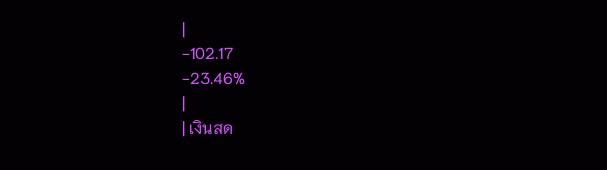|
-102.17
-23.46%
|
| เงินสด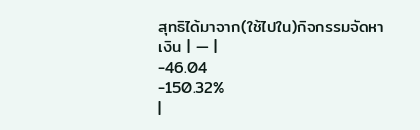สุทธิได้มาจาก(ใช้ไปใน)กิจกรรมจัดหาเงิน | — |
-46.04
-150.32%
|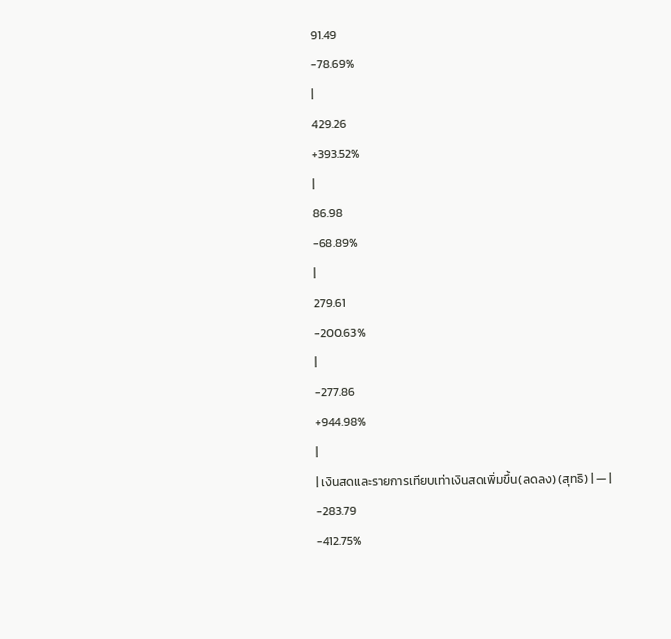91.49
-78.69%
|
429.26
+393.52%
|
86.98
-68.89%
|
279.61
-200.63%
|
-277.86
+944.98%
|
| เงินสดและรายการเทียบเท่าเงินสดเพิ่มขึ้น(ลดลง) (สุทธิ) | — |
-283.79
-412.75%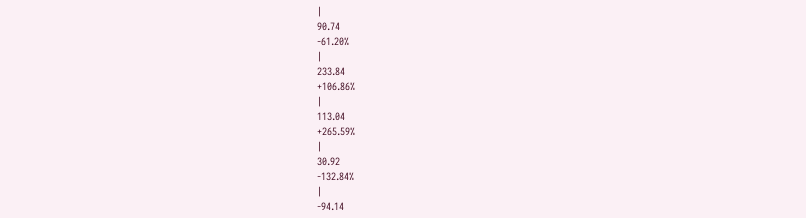|
90.74
-61.20%
|
233.84
+106.86%
|
113.04
+265.59%
|
30.92
-132.84%
|
-94.14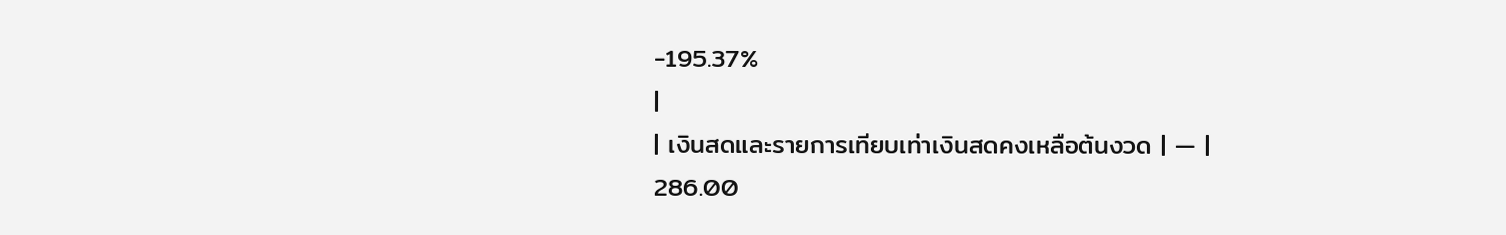-195.37%
|
| เงินสดและรายการเทียบเท่าเงินสดคงเหลือต้นงวด | — |
286.00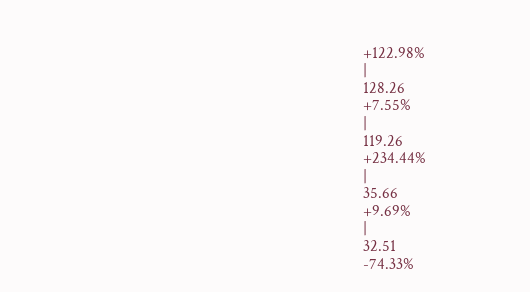+122.98%
|
128.26
+7.55%
|
119.26
+234.44%
|
35.66
+9.69%
|
32.51
-74.33%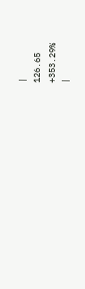|
126.65
+353.29%
|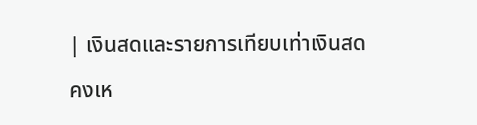| เงินสดและรายการเทียบเท่าเงินสดคงเห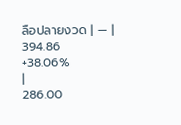ลือปลายงวด | — |
394.86
+38.06%
|
286.00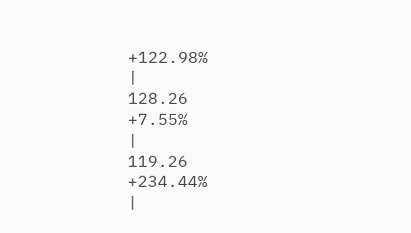+122.98%
|
128.26
+7.55%
|
119.26
+234.44%
|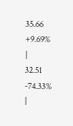35.66
+9.69%
|
32.51
-74.33%
|